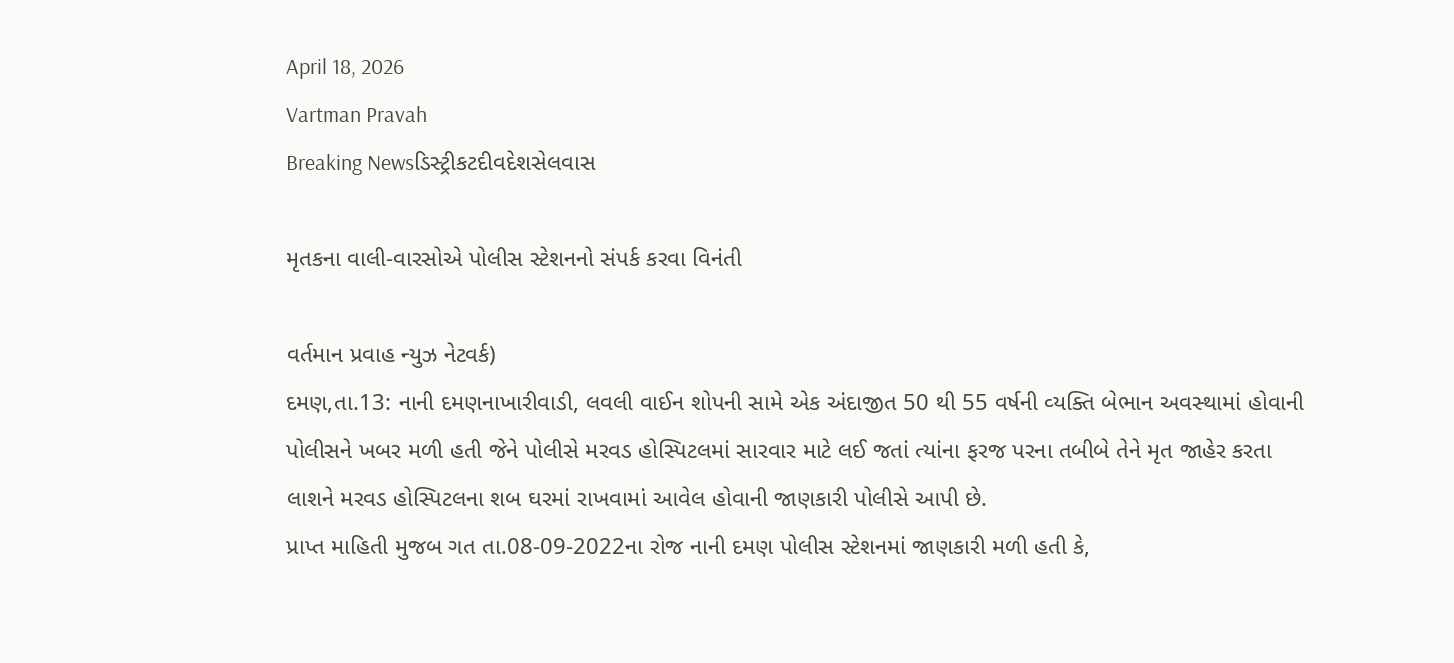April 18, 2026
Vartman Pravah
Breaking Newsડિસ્ટ્રીકટદીવદેશસેલવાસ

મૃતકના વાલી-વારસોએ પોલીસ સ્‍ટેશનનો સંપર્ક કરવા વિનંતી

વર્તમાન પ્રવાહ ન્‍યુઝ નેટવર્ક)
દમણ,તા.13: નાની દમણનાખારીવાડી, લવલી વાઈન શોપની સામે એક અંદાજીત 50 થી 55 વર્ષની વ્‍યક્‍તિ બેભાન અવસ્‍થામાં હોવાની પોલીસને ખબર મળી હતી જેને પોલીસે મરવડ હોસ્‍પિટલમાં સારવાર માટે લઈ જતાં ત્‍યાંના ફરજ પરના તબીબે તેને મૃત જાહેર કરતા લાશને મરવડ હોસ્‍પિટલના શબ ઘરમાં રાખવામાં આવેલ હોવાની જાણકારી પોલીસે આપી છે.
પ્રાપ્ત માહિતી મુજબ ગત તા.08-09-2022ના રોજ નાની દમણ પોલીસ સ્‍ટેશનમાં જાણકારી મળી હતી કે,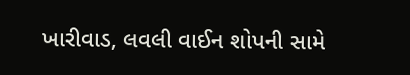ખારીવાડ, લવલી વાઈન શોપની સામે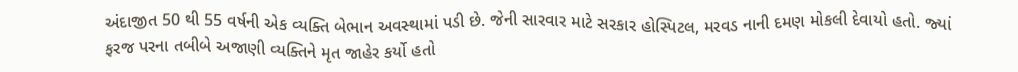અંદાજીત 50 થી 55 વર્ષની એક વ્‍યક્‍તિ બેભાન અવસ્‍થામાં પડી છે. જેની સારવાર માટે સરકાર હોસ્‍પિટલ, મરવડ નાની દમણ મોકલી દેવાયો હતો. જ્‍યાં ફરજ પરના તબીબે અજાણી વ્‍યક્‍તિને મૃત જાહેર કર્યો હતો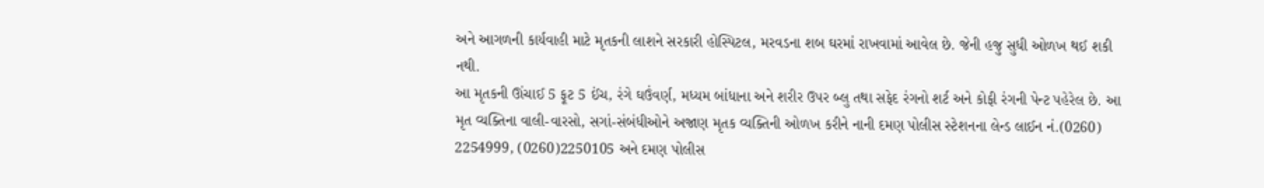અને આગળની કાર્યવાહી માટે મૃતકની લાશને સરકારી હોસ્‍પિટલ, મરવડના શબ ઘરમાં રાખવામાં આવેલ છે. જેની હજુ સુધી ઓળખ થઈ શકી નથી.
આ મૃતકની ઊંચાઈ 5 ફૂટ 5 ઈંચ, રંગે ઘઉંવર્ણ, મધ્‍યમ બાંધાના અને શરીર ઉપર બ્‍લુ તથા સફેદ રંગનો શર્ટ અને કોફી રંગની પેન્‍ટ પહેરેલ છે. આ મૃત વ્‍યક્‍તિના વાલી-વારસો, સગાં-સંબંધીઓને અજાણ મૃતક વ્‍યક્‍તિની ઓળખ કરીને નાની દમણ પોલીસ સ્‍ટેશનના લેન્‍ડ લાઈન નં.(0260) 2254999, (0260)2250105 અને દમણ પોલીસ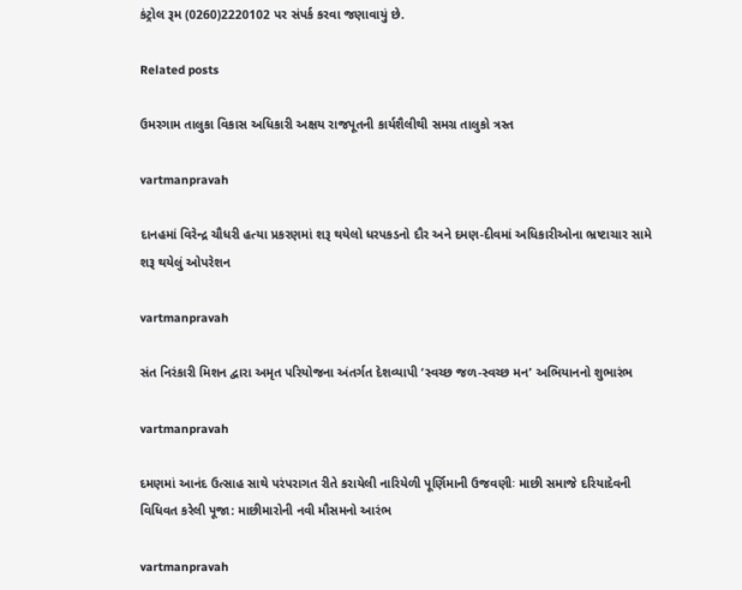કંટ્રોલ રૂમ (0260)2220102 પર સંપર્ક કરવા જણાવાયું છે.

Related posts

ઉમરગામ તાલુકા વિકાસ અધિકારી અક્ષય રાજપૂતની કાર્યશૈલીથી સમગ્ર તાલુકો ત્રસ્‍ત

vartmanpravah

દાનહમાં વિરેન્‍દ્ર ચૌધરી હત્‍યા પ્રકરણમાં શરૂ થયેલો ધરપકડનો દૌર અને દમણ-દીવમાં અધિકારીઓના ભ્રષ્‍ટાચાર સામે શરૂ થયેલું ઓપરેશન

vartmanpravah

સંત નિરંકારી મિશન દ્વારા અમૃત પરિયોજના અંતર્ગત દેશવ્‍યાપી ‘સ્‍વચ્‍છ જળ-સ્‍વચ્‍છ મન’ અભિયાનનો શુભારંભ

vartmanpravah

દમણમાં આનંદ ઉત્‍સાહ સાથે પરંપરાગત રીતે કરાયેલી નારિયેળી પૂર્ણિમાની ઉજવણીઃ માછી સમાજે દરિયાદેવની વિધિવત કરેલી પૂજા: માછીમારોની નવી મૌસમનો આરંભ

vartmanpravah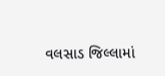વલસાડ જિલ્લામાં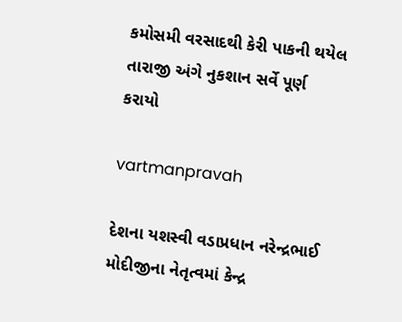કમોસમી વરસાદથી કેરી પાકની થયેલ તારાજી અંગે નુકશાન સર્વે પૂર્ણ કરાયો

vartmanpravah

દેશના યશસ્‍વી વડાપ્રધાન નરેન્‍દ્રભાઈ મોદીજીના નેતૃત્‍વમાં કેન્‍દ્ર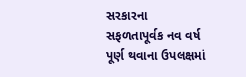સરકારના સફળતાપૂર્વક નવ વર્ષ પૂર્ણ થવાના ઉપલક્ષમાં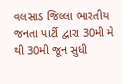વલસાડ જિલ્લા ભારતીય જનતા પાર્ટી દ્વારા 30મી મે થી 30મી જૂન સુધી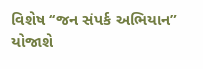વિશેષ ‘‘જન સંપર્ક અભિયાન” યોજાશે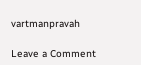vartmanpravah

Leave a Comment